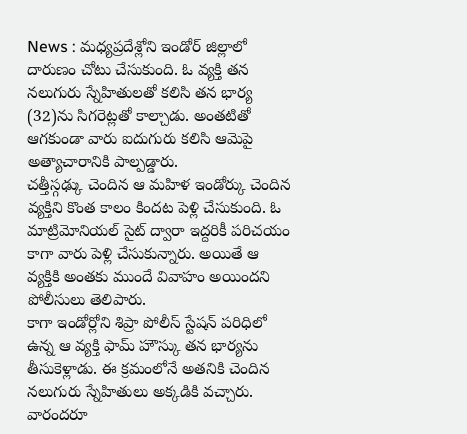News : మధ్యప్రదేశ్లోని ఇండోర్ జిల్లాలో దారుణం చోటు చేసుకుంది. ఓ వ్యక్తి తన నలుగురు స్నేహితులతో కలిసి తన భార్య (32)ను సిగరెట్లతో కాల్చాడు. అంతటితో ఆగకుండా వారు ఐదుగురు కలిసి ఆమెపై అత్యాచారానికి పాల్పడ్డారు.
చత్తీస్గఢ్కు చెందిన ఆ మహిళ ఇండోర్కు చెందిన వ్యక్తిని కొంత కాలం కిందట పెళ్లి చేసుకుంది. ఓ మాట్రిమోనియల్ సైట్ ద్వారా ఇద్దరికీ పరిచయం కాగా వారు పెళ్లి చేసుకున్నారు. అయితే ఆ వ్యక్తికి అంతకు ముందే వివాహం అయిందని పోలీసులు తెలిపారు.
కాగా ఇండోర్లోని శిప్రా పోలీస్ స్టేషన్ పరిధిలో ఉన్న ఆ వ్యక్తి ఫామ్ హౌస్కు తన భార్యను తీసుకెళ్లాడు. ఈ క్రమంలోనే అతనికి చెందిన నలుగురు స్నేహితులు అక్కడికి వచ్చారు. వారందరూ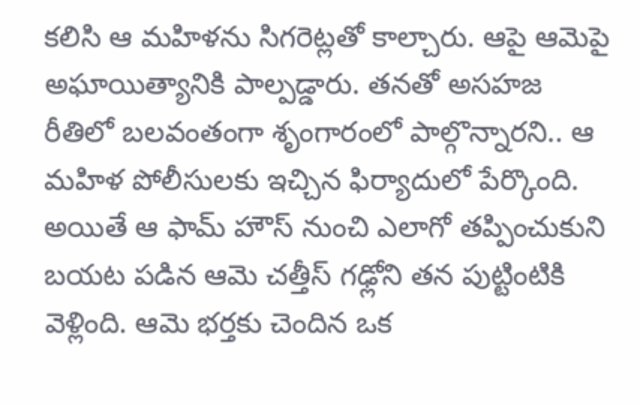కలిసి ఆ మహిళను సిగరెట్లతో కాల్చారు. ఆపై ఆమెపై అఘాయిత్యానికి పాల్పడ్డారు. తనతో అసహజ రీతిలో బలవంతంగా శృంగారంలో పాల్గొన్నారని.. ఆ మహిళ పోలీసులకు ఇచ్చిన ఫిర్యాదులో పేర్కొంది.
అయితే ఆ ఫామ్ హౌస్ నుంచి ఎలాగో తప్పించుకుని బయట పడిన ఆమె చత్తీస్ గఢ్లోని తన పుట్టింటికి వెళ్లింది. ఆమె భర్తకు చెందిన ఒక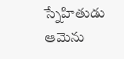స్నేహితుడు ఆమెను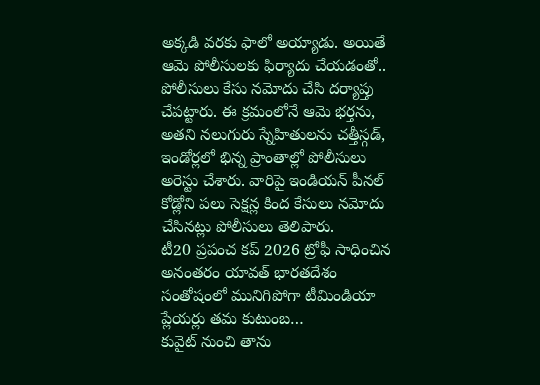అక్కడి వరకు ఫాలో అయ్యాడు. అయితే ఆమె పోలీసులకు ఫిర్యాదు చేయడంతో.. పోలీసులు కేసు నమోదు చేసి దర్యాప్తు చేపట్టారు. ఈ క్రమంలోనే ఆమె భర్తను, అతని నలుగురు స్నేహితులను చత్తీస్గడ్, ఇండోర్లలో భిన్న ప్రాంతాల్లో పోలీసులు అరెస్టు చేశారు. వారిపై ఇండియన్ పీనల్ కోడ్లోని పలు సెక్షన్ల కింద కేసులు నమోదు చేసినట్లు పోలీసులు తెలిపారు.
టీ20 ప్రపంచ కప్ 2026 ట్రోఫీ సాధించిన అనంతరం యావత్ భారతదేశం సంతోషంలో మునిగిపోగా టీమిండియా ప్లేయర్లు తమ కుటుంబ…
కువైట్ నుంచి తాను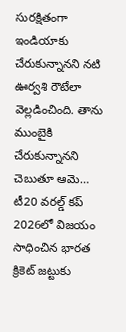సురక్షితంగా ఇండియాకు చేరుకున్నానని నటి ఊర్వశి రౌటేలా వెల్లడించింది. తాను ముంబైకి చేరుకున్నానని చెబుతూ ఆమె…
టీ20 వరల్డ్ కప్ 2026లో విజయం సాధించిన భారత క్రికెట్ జట్టుకు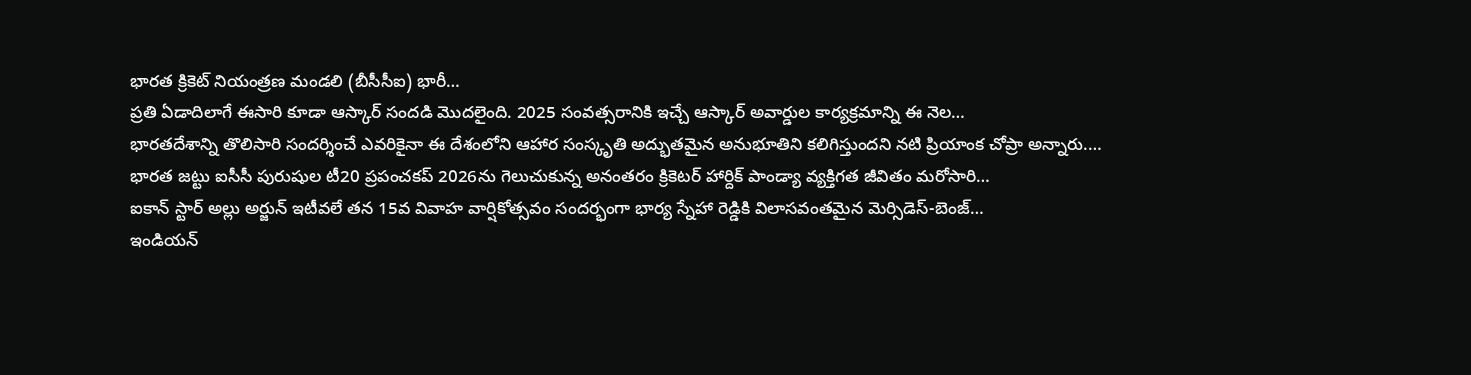భారత క్రికెట్ నియంత్రణ మండలి (బీసీసీఐ) భారీ…
ప్రతి ఏడాదిలాగే ఈసారి కూడా ఆస్కార్ సందడి మొదలైంది. 2025 సంవత్సరానికి ఇచ్చే ఆస్కార్ అవార్డుల కార్యక్రమాన్ని ఈ నెల…
భారతదేశాన్ని తొలిసారి సందర్శించే ఎవరికైనా ఈ దేశంలోని ఆహార సంస్కృతి అద్భుతమైన అనుభూతిని కలిగిస్తుందని నటి ప్రియాంక చోప్రా అన్నారు.…
భారత జట్టు ఐసీసీ పురుషుల టీ20 ప్రపంచకప్ 2026ను గెలుచుకున్న అనంతరం క్రికెటర్ హార్దిక్ పాండ్యా వ్యక్తిగత జీవితం మరోసారి…
ఐకాన్ స్టార్ అల్లు అర్జున్ ఇటీవలే తన 15వ వివాహ వార్షికోత్సవం సందర్భంగా భార్య స్నేహా రెడ్డికి విలాసవంతమైన మెర్సిడెస్-బెంజ్…
ఇండియన్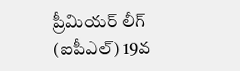ప్రీమియర్ లీగ్ (ఐపీఎల్) 19వ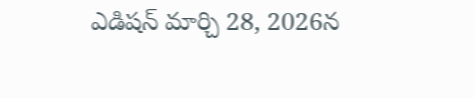ఎడిషన్ మార్చి 28, 2026న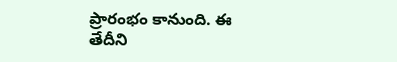ప్రారంభం కానుంది. ఈ తేదీని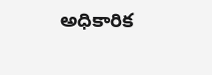అధికారిక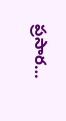ప్రసార…